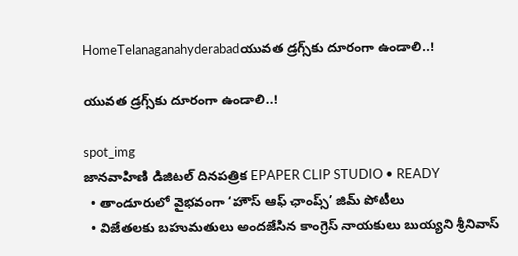HomeTelanaganahyderabadయువత డ్రగ్స్‌కు దూరంగా ఉండాలి..!

యువత డ్రగ్స్‌కు దూరంగా ఉండాలి..!

spot_img
జానవాహిణి డిజిటల్ దినపత్రిక EPAPER CLIP STUDIO • READY
  • తాండూరులో వైభవంగా ‘హౌస్ ఆఫ్ ఛాంప్స్’ జిమ్ పోటీలు
  • విజేతలకు బహుమతులు అందజేసిన కాంగ్రెస్ నాయకులు బుయ్యని శ్రీనివాస్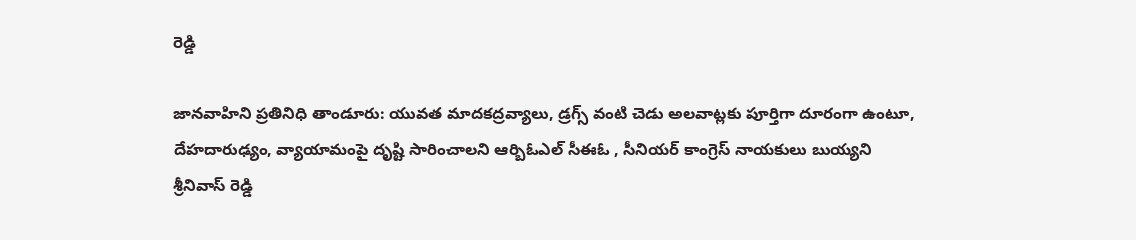రెడ్డి

జానవాహిని ప్రతినిధి తాండూరు: యువత మాదకద్రవ్యాలు, డ్రగ్స్ వంటి చెడు అలవాట్లకు పూర్తిగా దూరంగా ఉంటూ, దేహదారుఢ్యం, వ్యాయామంపై దృష్టి సారించాలని ఆర్బిఓఎల్ సీఈఓ , సీనియర్ కాంగ్రెస్ నాయకులు బుయ్యని శ్రీనివాస్ రెడ్డి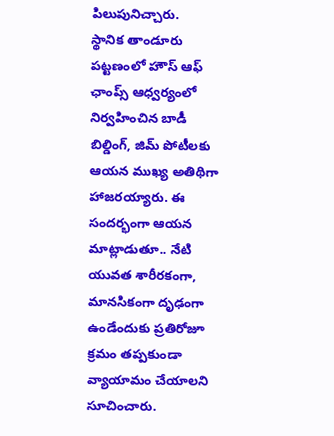పిలుపునిచ్చారు.
స్థానిక తాండూరు పట్టణంలో హౌస్ ఆఫ్ ఛాంప్స్ ఆధ్వర్యంలో నిర్వహించిన బాడీ బిల్డింగ్, జిమ్ పోటీలకు ఆయన ముఖ్య అతిథిగా హాజరయ్యారు. ఈ సందర్భంగా ఆయన మాట్లాడుతూ.. నేటి యువత శారీరకంగా, మానసికంగా దృఢంగా ఉండేందుకు ప్రతిరోజూ క్రమం తప్పకుండా వ్యాయామం చేయాలని సూచించారు.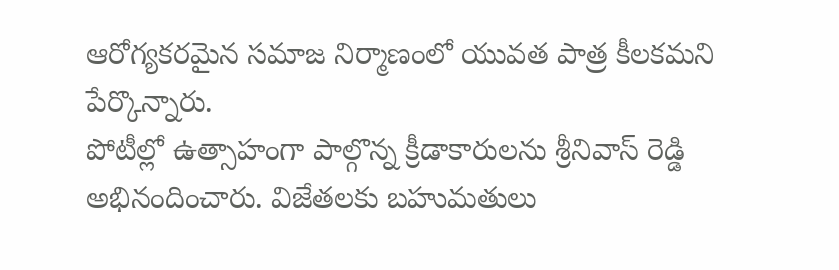ఆరోగ్యకరమైన సమాజ నిర్మాణంలో యువత పాత్ర కీలకమని పేర్కొన్నారు.
పోటీల్లో ఉత్సాహంగా పాల్గొన్న క్రీడాకారులను శ్రీనివాస్ రెడ్డి అభినందించారు. విజేతలకు బహుమతులు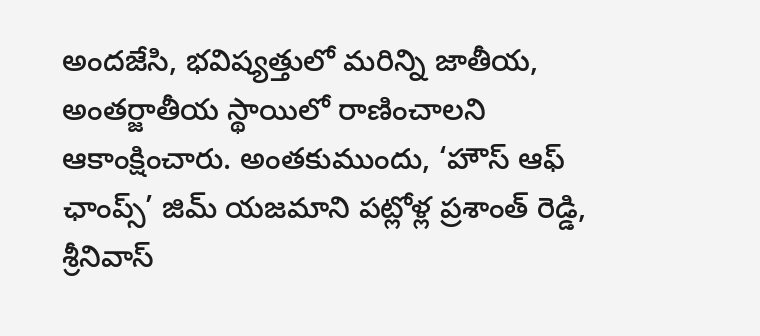అందజేసి, భవిష్యత్తులో మరిన్ని జాతీయ, అంతర్జాతీయ స్థాయిలో రాణించాలని ఆకాంక్షించారు. అంతకుముందు, ‘హౌస్ ఆఫ్ ఛాంప్స్’ జిమ్ యజమాని పట్లోళ్ల ప్రశాంత్ రెడ్డి, శ్రీనివాస్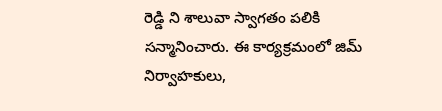రెడ్డి ని శాలువా స్వాగతం పలికి సన్మానించారు. ఈ కార్యక్రమంలో జిమ్ నిర్వాహకులు,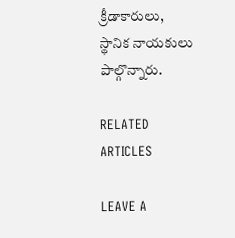క్రీడాకారులు, స్థానిక నాయకులు పాల్గొన్నారు.

RELATED ARTICLES

LEAVE A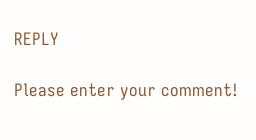REPLY

Please enter your comment!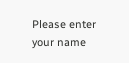Please enter your name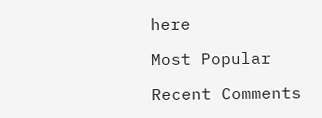here

Most Popular

Recent Comments